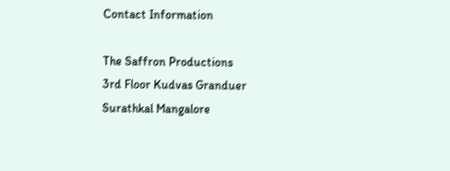Contact Information

The Saffron Productions
3rd Floor Kudvas Granduer
Surathkal Mangalore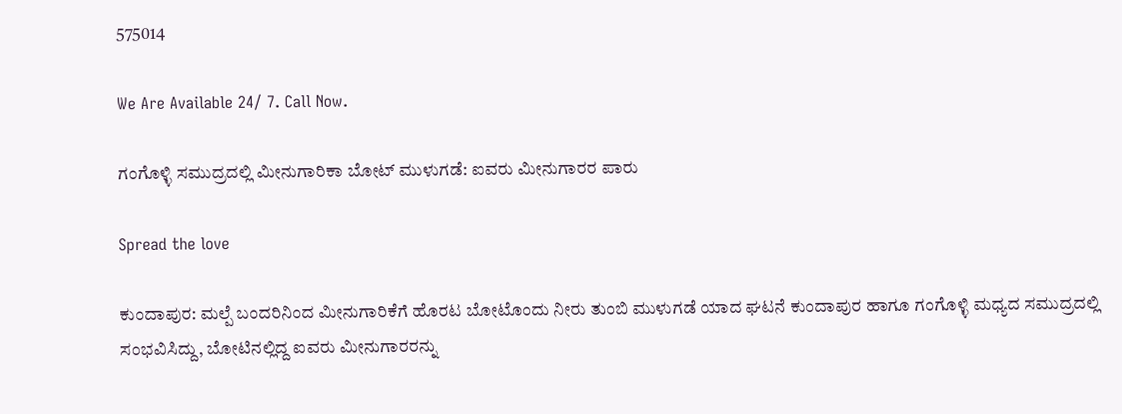575014

We Are Available 24/ 7. Call Now.

ಗಂಗೊಳ್ಳಿ ಸಮುದ್ರದಲ್ಲಿ ಮೀನುಗಾರಿಕಾ ಬೋಟ್ ಮುಳುಗಡೆ: ಐವರು ಮೀನುಗಾರರ ಪಾರು

Spread the love

ಕುಂದಾಪುರ: ಮಲ್ಪೆ ಬಂದರಿನಿಂದ ಮೀನುಗಾರಿಕೆಗೆ ಹೊರಟ ಬೋಟೊಂದು ನೀರು ತುಂಬಿ ಮುಳುಗಡೆ ಯಾದ ಘಟನೆ ಕುಂದಾಪುರ ಹಾಗೂ ಗಂಗೊಳ್ಳಿ ಮಧ್ಯದ ಸಮುದ್ರದಲ್ಲಿ ಸಂಭವಿಸಿದ್ದು, ಬೋಟಿನಲ್ಲಿದ್ದ ಐವರು ಮೀನುಗಾರರನ್ನು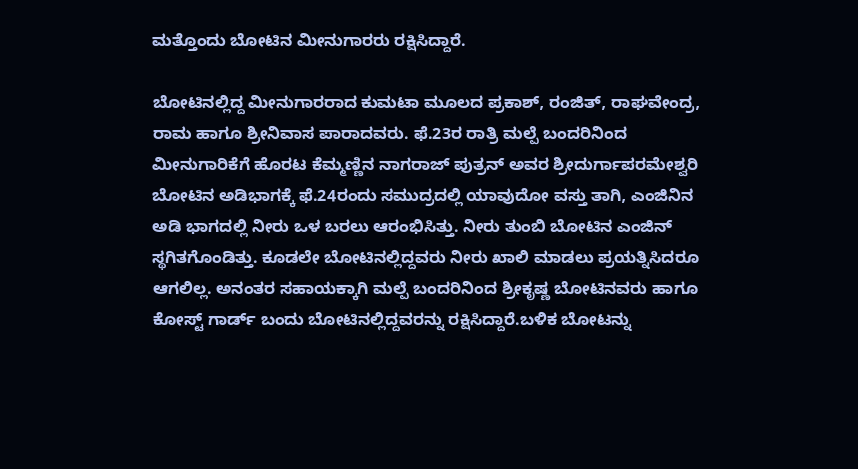ಮತ್ತೊಂದು ಬೋಟಿನ ಮೀನುಗಾರರು ರಕ್ಷಿಸಿದ್ದಾರೆ.

ಬೋಟಿನಲ್ಲಿದ್ದ ಮೀನುಗಾರರಾದ ಕುಮಟಾ ಮೂಲದ ಪ್ರಕಾಶ್, ರಂಜಿತ್, ರಾಘವೇಂದ್ರ, ರಾಮ ಹಾಗೂ ಶ್ರೀನಿವಾಸ ಪಾರಾದವರು. ಫೆ.23ರ ರಾತ್ರಿ ಮಲ್ಪೆ ಬಂದರಿನಿಂದ ಮೀನುಗಾರಿಕೆಗೆ ಹೊರಟ ಕೆಮ್ಮಣ್ಣಿನ ನಾಗರಾಜ್ ಪುತ್ರನ್ ಅವರ ಶ್ರೀದುರ್ಗಾಪರಮೇಶ್ವರಿ ಬೋಟಿನ ಅಡಿಭಾಗಕ್ಕೆ ಫೆ.24ರಂದು ಸಮುದ್ರದಲ್ಲಿ ಯಾವುದೋ ವಸ್ತು ತಾಗಿ, ಎಂಜಿನಿನ ಅಡಿ ಭಾಗದಲ್ಲಿ ನೀರು ಒಳ ಬರಲು ಆರಂಭಿಸಿತ್ತು. ನೀರು ತುಂಬಿ ಬೋಟಿನ ಎಂಜಿನ್ ಸ್ಥಗಿತಗೊಂಡಿತ್ತು. ಕೂಡಲೇ ಬೋಟಿನಲ್ಲಿದ್ದವರು ನೀರು ಖಾಲಿ ಮಾಡಲು ಪ್ರಯತ್ನಿಸಿದರೂ ಆಗಲಿಲ್ಲ. ಅನಂತರ ಸಹಾಯಕ್ಕಾಗಿ ಮಲ್ಪೆ ಬಂದರಿನಿಂದ ಶ್ರೀಕೃಷ್ಣ ಬೋಟಿನವರು ಹಾಗೂ ಕೋಸ್ಟ್ ಗಾರ್ಡ್ ಬಂದು ಬೋಟಿನಲ್ಲಿದ್ದವರನ್ನು ರಕ್ಷಿಸಿದ್ದಾರೆ.ಬಳಿಕ ಬೋಟನ್ನು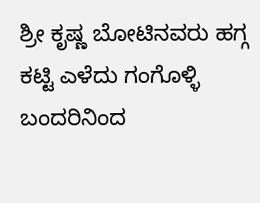ಶ್ರೀ ಕೃಷ್ಣ ಬೋಟಿನವರು ಹಗ್ಗ ಕಟ್ಟಿ ಎಳೆದು ಗಂಗೊಳ್ಳಿ ಬಂದರಿನಿಂದ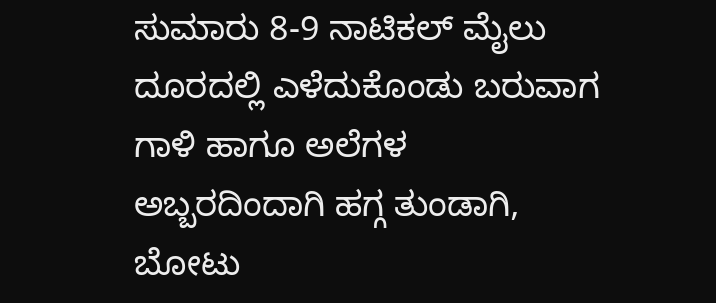ಸುಮಾರು 8-9 ನಾಟಿಕಲ್ ಮೈಲು ದೂರದಲ್ಲಿ ಎಳೆದುಕೊಂಡು ಬರುವಾಗ ಗಾಳಿ ಹಾಗೂ ಅಲೆಗಳ ಅಬ್ಬರದಿಂದಾಗಿ ಹಗ್ಗ ತುಂಡಾಗಿ, ಬೋಟು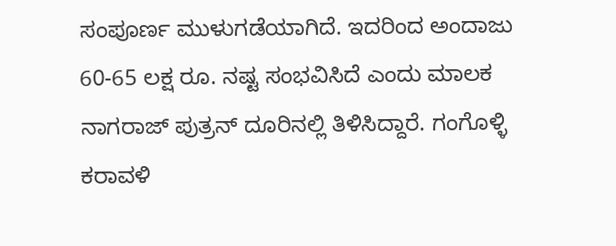ಸಂಪೂರ್ಣ ಮುಳುಗಡೆಯಾಗಿದೆ. ಇದರಿಂದ ಅಂದಾಜು 60-65 ಲಕ್ಷ ರೂ. ನಷ್ಟ ಸಂಭವಿಸಿದೆ ಎಂದು ಮಾಲಕ ನಾಗರಾಜ್ ಪುತ್ರನ್ ದೂರಿನಲ್ಲಿ ತಿಳಿಸಿದ್ದಾರೆ. ಗಂಗೊಳ್ಳಿ ಕರಾವಳಿ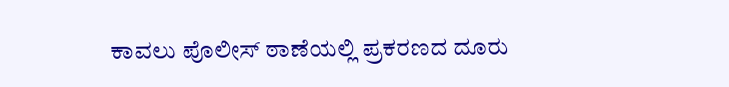ಕಾವಲು ಪೊಲೀಸ್ ಠಾಣೆಯಲ್ಲಿ ಪ್ರಕರಣದ ದೂರು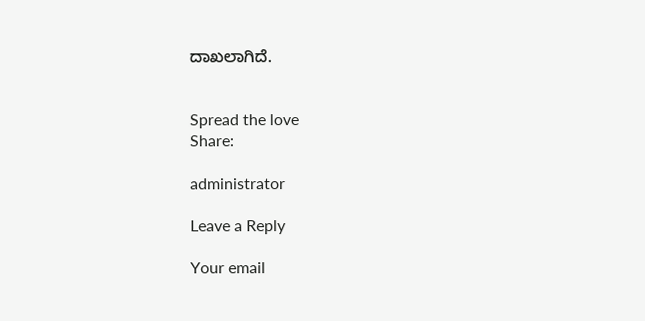ದಾಖಲಾಗಿದೆ.


Spread the love
Share:

administrator

Leave a Reply

Your email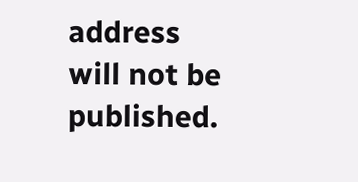address will not be published.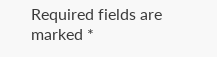Required fields are marked *